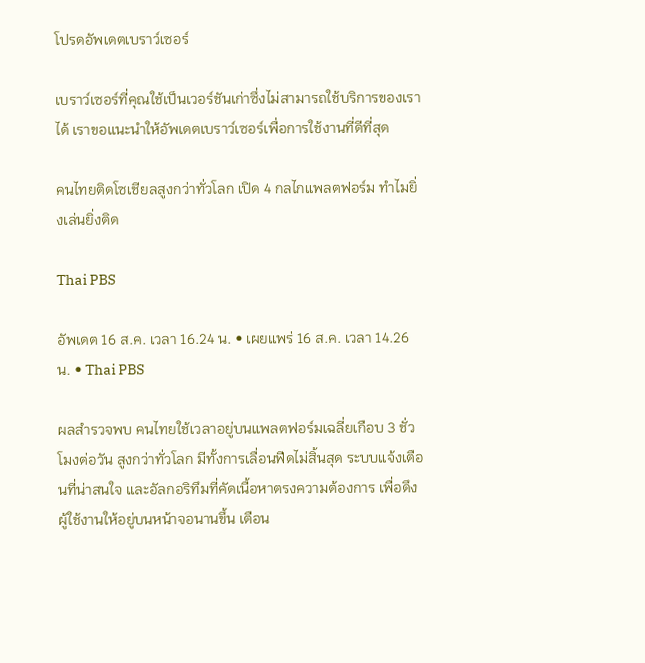โปรดอัพเดตเบราว์เซอร์

เบราว์เซอร์ที่คุณใช้เป็นเวอร์ชันเก่าซึ่งไม่สามารถใช้บริการของเราได้ เราขอแนะนำให้อัพเดตเบราว์เซอร์เพื่อการใช้งานที่ดีที่สุด

คนไทยติดโซเชียลสูงกว่าทั่วโลก เปิด 4 กลไกแพลตฟอร์ม ทำไมยิ่งเล่นยิ่งติด

Thai PBS

อัพเดต 16 ส.ค. เวลา 16.24 น. • เผยแพร่ 16 ส.ค. เวลา 14.26 น. • Thai PBS

ผลสำรวจพบ คนไทยใช้เวลาอยู่บนแพลตฟอร์มเฉลี่ยเกือบ 3 ชั่วโมงต่อวัน สูงกว่าทั่วโลก มีทั้งการเลื่อนฟีดไม่สิ้นสุด ระบบแจ้งเตือนที่น่าสนใจ และอัลกอริทึมที่คัดเนื้อหาตรงความต้องการ เพื่อดึงผู้ใช้งานให้อยู่บนหน้าจอนานขึ้น เตือน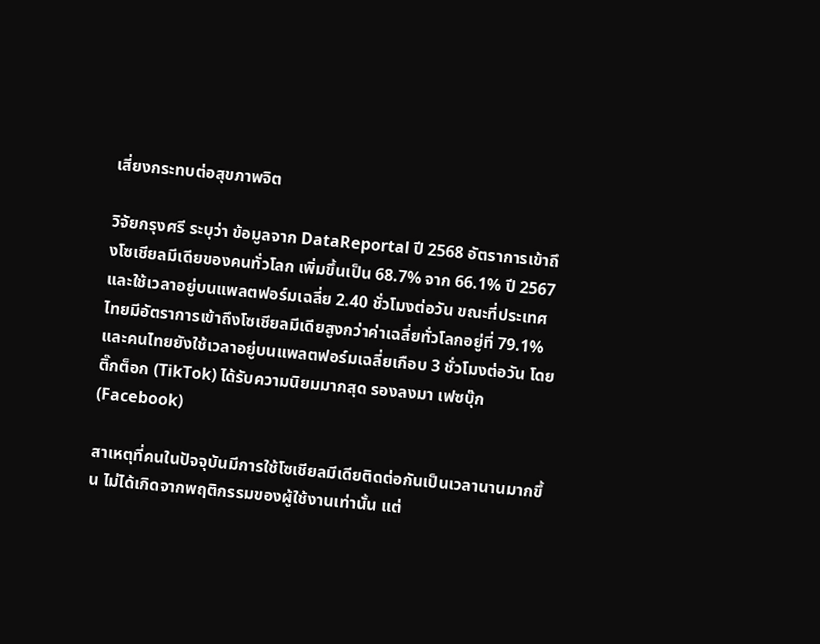เสี่ยงกระทบต่อสุขภาพจิต

วิจัยกรุงศรี ระบุว่า ข้อมูลจาก DataReportal ปี 2568 อัตราการเข้าถึงโซเชียลมีเดียของคนทั่วโลก เพิ่มขึ้นเป็น 68.7% จาก 66.1% ปี 2567 และใช้เวลาอยู่บนแพลตฟอร์มเฉลี่ย 2.40 ชั่วโมงต่อวัน ขณะที่ประเทศไทยมีอัตราการเข้าถึงโซเชียลมีเดียสูงกว่าค่าเฉลี่ยทั่วโลกอยู่ที่ 79.1% และคนไทยยังใช้เวลาอยู่บนแพลตฟอร์มเฉลี่ยเกือบ 3 ชั่วโมงต่อวัน โดยติ๊กต็อก (TikTok) ได้รับความนิยมมากสุด รองลงมา เฟซบุ๊ก (Facebook)

สาเหตุที่คนในปัจจุบันมีการใช้โซเชียลมีเดียติดต่อกันเป็นเวลานานมากขึ้น ไม่ได้เกิดจากพฤติกรรมของผู้ใช้งานเท่านั้น แต่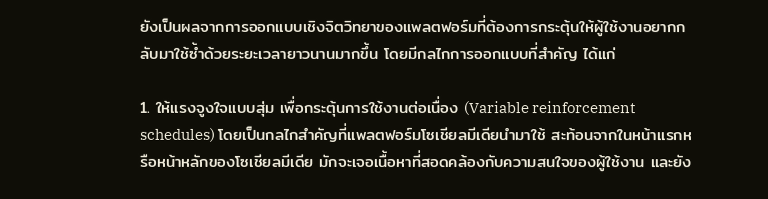ยังเป็นผลจากการออกแบบเชิงจิตวิทยาของแพลตฟอร์มที่ต้องการกระตุ้นให้ผู้ใช้งานอยากกลับมาใช้ซ้ำด้วยระยะเวลายาวนานมากขึ้น โดยมีกลไกการออกแบบที่สำคัญ ได้แก่

1. ให้แรงจูงใจแบบสุ่ม เพื่อกระตุ้นการใช้งานต่อเนื่อง (Variable reinforcement schedules) โดยเป็นกลไกสำคัญที่แพลตฟอร์มโซเชียลมีเดียนำมาใช้ สะท้อนจากในหน้าแรกหรือหน้าหลักของโซเชียลมีเดีย มักจะเจอเนื้อหาที่สอดคล้องกับความสนใจของผู้ใช้งาน และยัง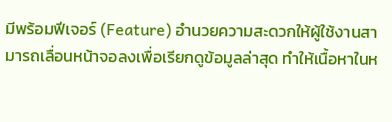มีพร้อมฟีเจอร์ (Feature) อำนวยความสะดวกให้ผู้ใช้งานสามารถเลื่อนหน้าจอลงเพื่อเรียกดูข้อมูลล่าสุด ทำให้เนื้อหาในห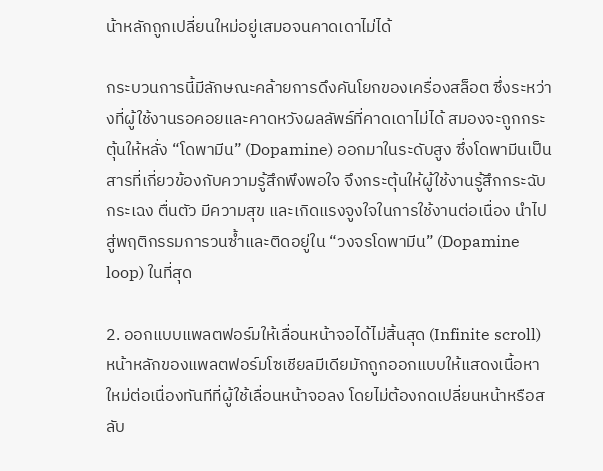น้าหลักถูกเปลี่ยนใหม่อยู่เสมอจนคาดเดาไม่ได้

กระบวนการนี้มีลักษณะคล้ายการดึงคันโยกของเครื่องสล็อต ซึ่งระหว่างที่ผู้ใช้งานรอคอยและคาดหวังผลลัพธ์ที่คาดเดาไม่ได้ สมองจะถูกกระตุ้นให้หลั่ง “โดพามีน” (Dopamine) ออกมาในระดับสูง ซึ่งโดพามีนเป็นสารที่เกี่ยวข้องกับความรู้สึกพึงพอใจ จึงกระตุ้นให้ผู้ใช้งานรู้สึกกระฉับกระเฉง ตื่นตัว มีความสุข และเกิดแรงจูงใจในการใช้งานต่อเนื่อง นำไปสู่พฤติกรรมการวนซ้ำและติดอยู่ใน “วงจรโดพามีน” (Dopamine loop) ในที่สุด

2. ออกแบบแพลตฟอร์มให้เลื่อนหน้าจอได้ไม่สิ้นสุด (Infinite scroll) หน้าหลักของแพลตฟอร์มโซเชียลมีเดียมักถูกออกแบบให้แสดงเนื้อหาใหม่ต่อเนื่องทันทีที่ผู้ใช้เลื่อนหน้าจอลง โดยไม่ต้องกดเปลี่ยนหน้าหรือสลับ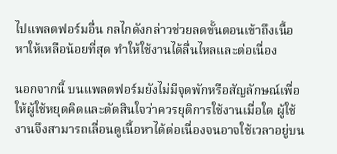ไปแพลตฟอร์มอื่น กลไกดังกล่าวช่วยลดขั้นตอนเข้าถึงเนื้อหาให้เหลือน้อยที่สุด ทำให้ใช้งานได้ลื่นไหลและต่อเนื่อง

นอกจากนี้ บนแพลตฟอร์มยังไม่มีจุดพักหรือสัญลักษณ์เพื่อให้ผู้ใช้หยุดคิดและตัดสินใจว่าควรยุติการใช้งานเมื่อใด ผู้ใช้งานจึงสามารถเลื่อนดูเนื้อหาได้ต่อเนื่องจนอาจใช้เวลาอยู่บน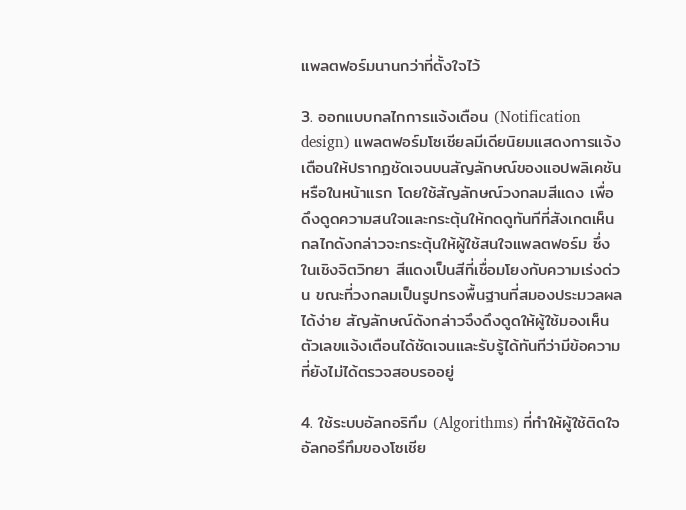แพลตฟอร์มนานกว่าที่ตั้งใจไว้

3. ออกแบบกลไกการแจ้งเตือน (Notification design) แพลตฟอร์มโซเชียลมีเดียนิยมแสดงการแจ้งเตือนให้ปรากฏชัดเจนบนสัญลักษณ์ของแอปพลิเคชันหรือในหน้าแรก โดยใช้สัญลักษณ์วงกลมสีแดง เพื่อดึงดูดความสนใจและกระตุ้นให้กดดูทันทีที่สังเกตเห็น กลไกดังกล่าวจะกระตุ้นให้ผู้ใช้สนใจแพลตฟอร์ม ซึ่งในเชิงจิตวิทยา สีแดงเป็นสีที่เชื่อมโยงกับความเร่งด่วน ขณะที่วงกลมเป็นรูปทรงพื้นฐานที่สมองประมวลผลได้ง่าย สัญลักษณ์ดังกล่าวจึงดึงดูดให้ผู้ใช้มองเห็นตัวเลขแจ้งเตือนได้ชัดเจนและรับรู้ได้ทันทีว่ามีข้อความที่ยังไม่ได้ตรวจสอบรออยู่

4. ใช้ระบบอัลกอริทึม (Algorithms) ที่ทำให้ผู้ใช้ติดใจ อัลกอรึทึมของโซเชีย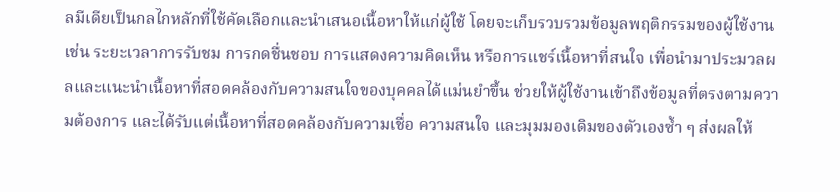ลมีเดียเป็นกลไกหลักที่ใช้คัดเลือกและนำเสนอเนื้อหาให้แก่ผู้ใช้ โดยจะเก็บรวบรวมข้อมูลพฤติกรรมของผู้ใช้งาน เช่น ระยะเวลาการรับชม การกดชื่นชอบ การแสดงความคิดเห็น หรือการแชร์เนื้อหาที่สนใจ เพื่อนำมาประมวลผลและแนะนำเนื้อหาที่สอดคล้องกับความสนใจของบุคคลได้แม่นยำขึ้น ช่วยให้ผู้ใช้งานเข้าถึงข้อมูลที่ตรงตามความต้องการ และได้รับแต่เนื้อหาที่สอดคล้องกับความเชื่อ ความสนใจ และมุมมองเดิมของตัวเองซ้ำ ๆ ส่งผลให้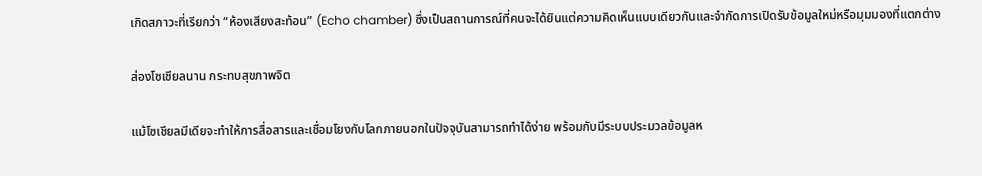เกิดสภาวะที่เรียกว่า “ห้องเสียงสะท้อน” (Echo chamber) ซึ่งเป็นสถานการณ์ที่คนจะได้ยินแต่ความคิดเห็นแบบเดียวกันและจำกัดการเปิดรับข้อมูลใหม่หรือมุมมองที่แตกต่าง

ส่องโซเชียลนาน กระทบสุขภาพจิต

แม้โซเชียลมีเดียจะทำให้การสื่อสารและเชื่อมโยงกับโลกภายนอกในปัจจุบันสามารถทำได้ง่าย พร้อมกับมีระบบประมวลข้อมูลห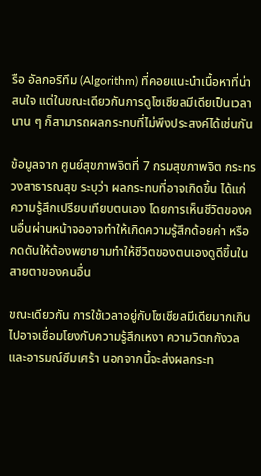รือ อัลกอริทึม (Algorithm) ที่คอยแนะนำเนื้อหาที่น่าสนใจ แต่ในขณะเดียวกันการดูโซเชียลมีเดียเป็นเวลานาน ๆ ก็สามารถผลกระทบที่ไม่พึงประสงค์ได้เช่นกัน

ข้อมูลจาก ศูนย์สุขภาพจิตที่ 7 กรมสุขภาพจิต กระทรวงสาธารณสุข ระบุว่า ผลกระทบที่อาจเกิดขึ้น ได้แก่ ความรู้สึกเปรียบเทียบตนเอง โดยการเห็นชีวิตของคนอื่นผ่านหน้าจออาจทำให้เกิดความรู้สึกด้อยค่า หรือกดดันให้ต้องพยายามทำให้ชีวิตของตนเองดูดีขึ้นในสายตาของคนอื่น

ขณะเดียวกัน การใช้เวลาอยู่กับโซเชียลมีเดียมากเกินไปอาจเชื่อมโยงกับความรู้สึกเหงา ความวิตกกังวล และอารมณ์ซึมเศร้า นอกจากนี้จะส่งผลกระท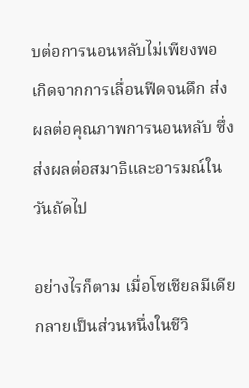บต่อการนอนหลับไม่เพียงพอ เกิดจากการเลื่อนฟีดจนดึก ส่งผลต่อคุณภาพการนอนหลับ ซึ่งส่งผลต่อสมาธิและอารมณ์ในวันถัดไป

อย่างไรก็ตาม เมื่อโซเชียลมีเดียกลายเป็นส่วนหนึ่งในชีวิ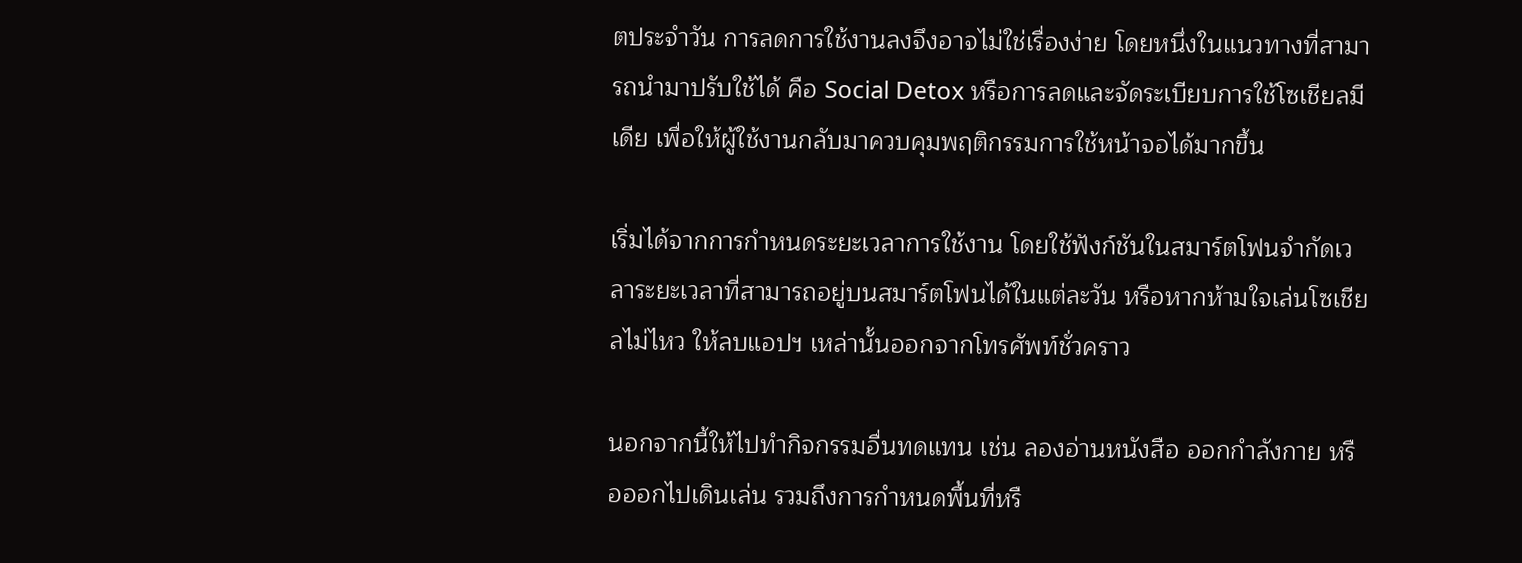ตประจำวัน การลดการใช้งานลงจึงอาจไม่ใช่เรื่องง่าย โดยหนึ่งในแนวทางที่สามารถนำมาปรับใช้ได้ คือ Social Detox หรือการลดและจัดระเบียบการใช้โซเชียลมีเดีย เพื่อให้ผู้ใช้งานกลับมาควบคุมพฤติกรรมการใช้หน้าจอได้มากขึ้น

เริ่มได้จากการกำหนดระยะเวลาการใช้งาน โดยใช้ฟังก์ชันในสมาร์ตโฟนจำกัดเวลาระยะเวลาที่สามารถอยู่บนสมาร์ตโฟนได้ในแต่ละวัน หรือหากห้ามใจเล่นโซเชียลไม่ไหว ให้ลบแอปฯ เหล่านั้นออกจากโทรศัพท์ชั่วคราว

นอกจากนี้ให้ไปทำกิจกรรมอื่นทดแทน เช่น ลองอ่านหนังสือ ออกกำลังกาย หรือออกไปเดินเล่น รวมถึงการกำหนดพื้นที่หรื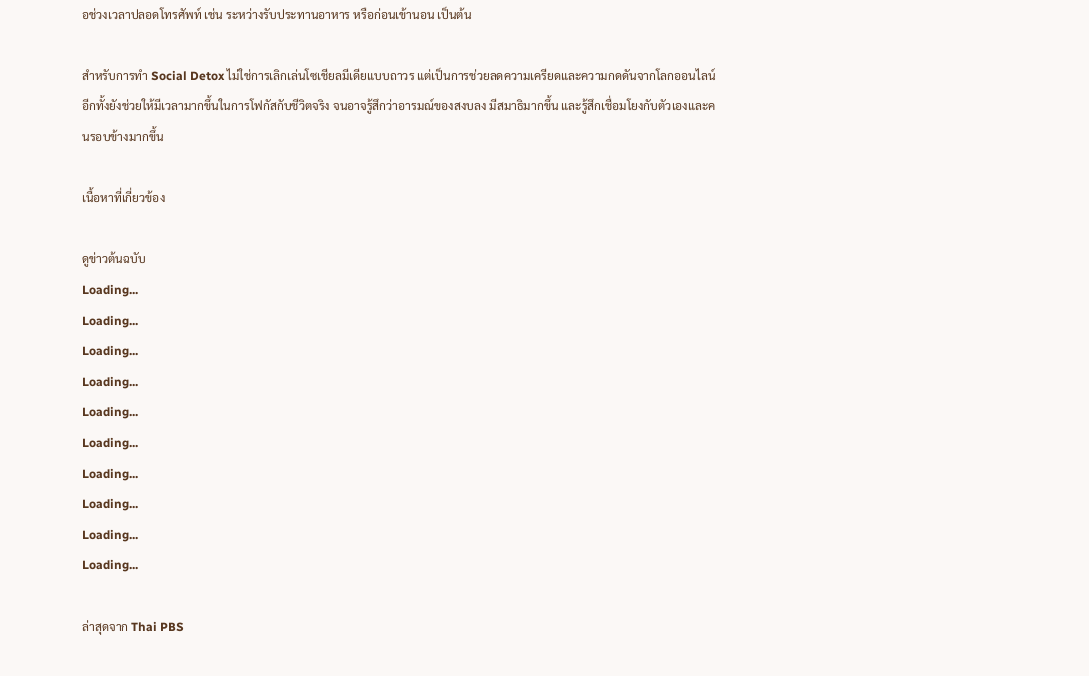อช่วงเวลาปลอดโทรศัพท์ เช่น ระหว่างรับประทานอาหาร หรือก่อนเข้านอน เป็นต้น

สำหรับการทำ Social Detox ไม่ใช่การเลิกเล่นโซเชียลมีเดียแบบถาวร แต่เป็นการช่วยลดความเครียดและความกดดันจากโลกออนไลน์ อีกทั้งยังช่วยให้มีเวลามากขึ้นในการโฟกัสกับชีวิตจริง จนอาจรู้สึกว่าอารมณ์ของสงบลง มีสมาธิมากขึ้น และรู้สึกเชื่อมโยงกับตัวเองและคนรอบข้างมากขึ้น

เนื้อหาที่เกี่ยวข้อง

ดูข่าวต้นฉบับ
Loading...
Loading...
Loading...
Loading...
Loading...
Loading...
Loading...
Loading...
Loading...
Loading...

ล่าสุดจาก Thai PBS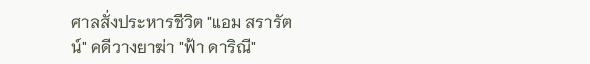ศาลสั่งประหารชีวิต "แอม สรารัตน์" คดีวางยาฆ่า "ฟ้า ดาริณี"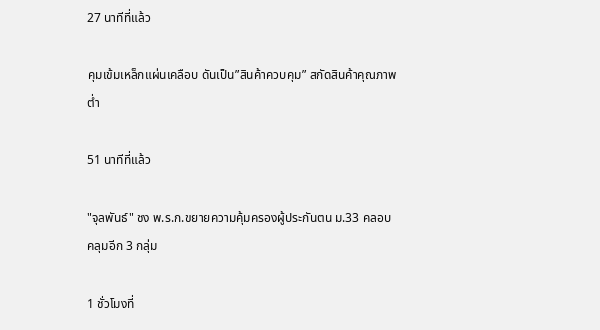27 นาทีที่แล้ว

คุมเข้มเหล็กแผ่นเคลือบ ดันเป็น”สินค้าควบคุม” สกัดสินค้าคุณภาพต่ำ

51 นาทีที่แล้ว

"จุลพันธ์" ชง พ.ร.ก.ขยายความคุ้มครองผู้ประกันตน ม.33 คลอบคลุมอีก 3 กลุ่ม

1 ชั่วโมงที่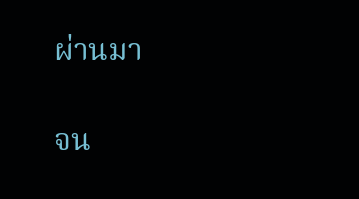ผ่านมา

จน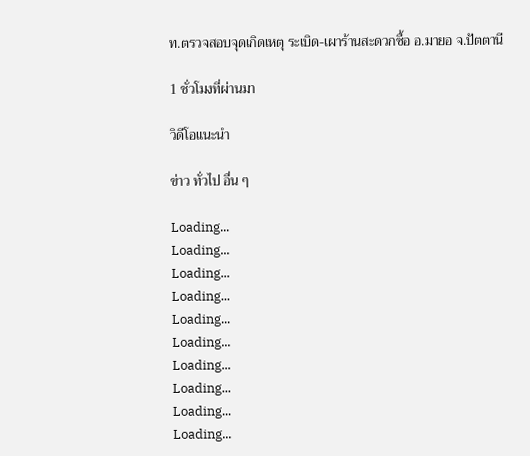ท.ตรวจสอบจุดเกิดเหตุ ระเบิด-เผาร้านสะดวกซื้อ อ.มายอ จ.ปัตตานี

1 ชั่วโมงที่ผ่านมา

วิดีโอแนะนำ

ข่าว ทั่วไป อื่น ๆ

Loading...
Loading...
Loading...
Loading...
Loading...
Loading...
Loading...
Loading...
Loading...
Loading...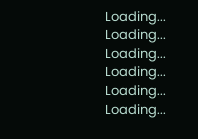Loading...
Loading...
Loading...
Loading...
Loading...
Loading...